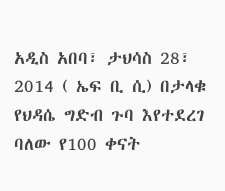አዲስ አበባ፣ ታህሳስ 28፣ 2014 ( ኤፍ ቢ ሲ) በታላቁ የህዳሴ ግድብ ጉባ እየተደረገ ባለው የ100 ቀናት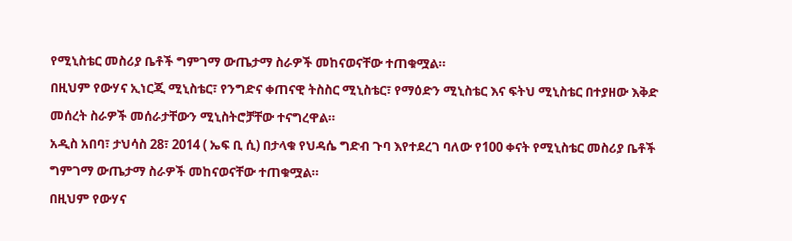የሚኒስቴር መስሪያ ቤቶች ግምገማ ውጤታማ ስራዎች መከናወናቸው ተጠቁሟል።
በዚህም የውሃና ኢነርጂ ሚኒስቴር፣ የንግድና ቀጠናዊ ትስስር ሚኒስቴር፣ የማዕድን ሚኒስቴር እና ፍትህ ሚኒስቴር በተያዘው እቅድ መሰረት ስራዎች መሰራታቸውን ሚኒስትሮቻቸው ተናግረዋል።
አዲስ አበባ፣ ታህሳስ 28፣ 2014 ( ኤፍ ቢ ሲ) በታላቁ የህዳሴ ግድብ ጉባ እየተደረገ ባለው የ100 ቀናት የሚኒስቴር መስሪያ ቤቶች ግምገማ ውጤታማ ስራዎች መከናወናቸው ተጠቁሟል።
በዚህም የውሃና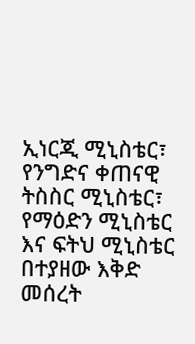ኢነርጂ ሚኒስቴር፣ የንግድና ቀጠናዊ ትስስር ሚኒስቴር፣ የማዕድን ሚኒስቴር እና ፍትህ ሚኒስቴር በተያዘው እቅድ መሰረት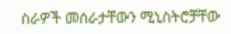ስራዎች መሰራታቸውን ሚኒስትሮቻቸው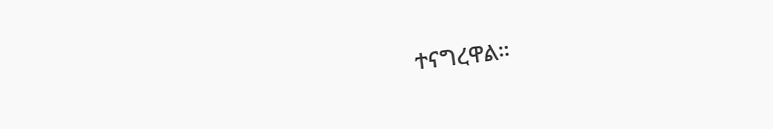ተናግረዋል።